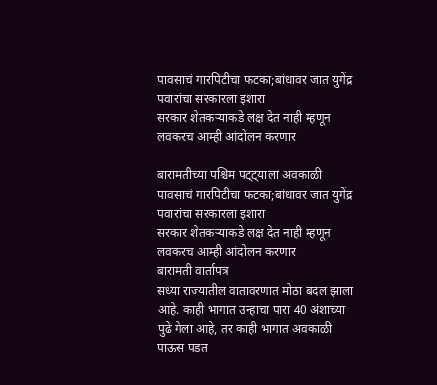पावसाचं गारपिटीचा फटका;बांधावर जात युगेंद्र पवारांचा सरकारला इशारा
सरकार शेतकऱ्याकडे लक्ष देत नाही म्हणून लवकरच आम्ही आंदोलन करणार

बारामतीच्या पश्चिम पट्ट्याला अवकाळी पावसाचं गारपिटीचा फटका;बांधावर जात युगेंद्र पवारांचा सरकारला इशारा
सरकार शेतकऱ्याकडे लक्ष देत नाही म्हणून लवकरच आम्ही आंदोलन करणार
बारामती वार्तापत्र
सध्या राज्यातील वातावरणात मोठा बदल झाला आहे. काही भागात उन्हाचा पारा 40 अंशाच्या पुढे गेला आहे, तर काही भागात अवकाळी पाऊस पडत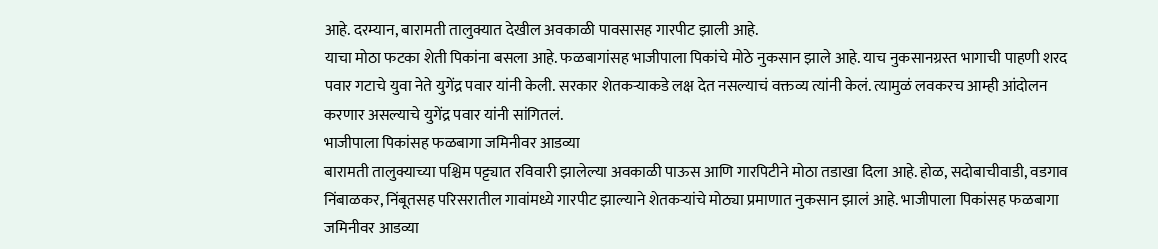आहे. दरम्यान, बारामती तालुक्यात देखील अवकाळी पावसासह गारपीट झाली आहे.
याचा मोठा फटका शेती पिकांना बसला आहे. फळबागांसह भाजीपाला पिकांचे मोठे नुकसान झाले आहे. याच नुकसानग्रस्त भागाची पाहणी शरद पवार गटाचे युवा नेते युगेंद्र पवार यांनी केली. सरकार शेतकऱ्याकडे लक्ष देत नसल्याचं वक्तव्य त्यांनी केलं. त्यामुळं लवकरच आम्ही आंदोलन करणार असल्याचे युगेंद्र पवार यांनी सांगितलं.
भाजीपाला पिकांसह फळबागा जमिनीवर आडव्या
बारामती तालुक्याच्या पश्चिम पट्ट्यात रविवारी झालेल्या अवकाळी पाऊस आणि गारपिटीने मोठा तडाखा दिला आहे. होळ, सदोबाचीवाडी, वडगाव निंबाळकर, निंबूतसह परिसरातील गावांमध्ये गारपीट झाल्याने शेतकऱ्यांचे मोठ्या प्रमाणात नुकसान झालं आहे. भाजीपाला पिकांसह फळबागा जमिनीवर आडव्या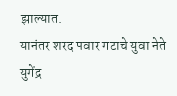झाल्यात.
यानंतर शरद पवार गटाचे युवा नेते युगेंद्र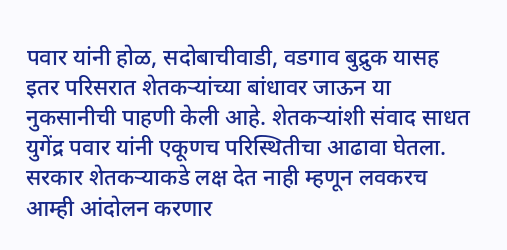पवार यांनी होळ, सदोबाचीवाडी, वडगाव बुद्रुक यासह इतर परिसरात शेतकऱ्यांच्या बांधावर जाऊन या नुकसानीची पाहणी केली आहे. शेतकऱ्यांशी संवाद साधत युगेंद्र पवार यांनी एकूणच परिस्थितीचा आढावा घेतला. सरकार शेतकऱ्याकडे लक्ष देत नाही म्हणून लवकरच आम्ही आंदोलन करणार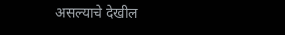असल्याचे देखील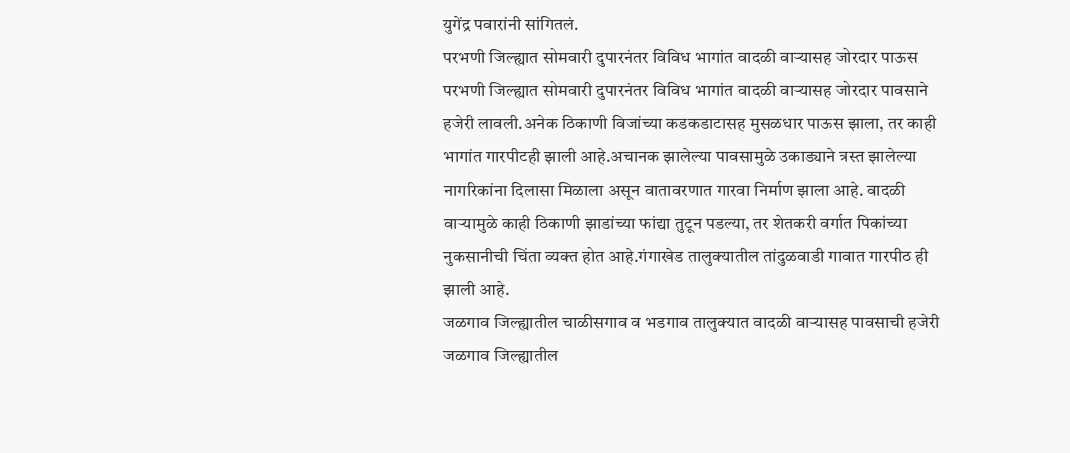युगेंद्र पवारांनी सांगितलं.
परभणी जिल्ह्यात सोमवारी दुपारनंतर विविध भागांत वादळी वाऱ्यासह जोरदार पाऊस
परभणी जिल्ह्यात सोमवारी दुपारनंतर विविध भागांत वादळी वाऱ्यासह जोरदार पावसाने हजेरी लावली.अनेक ठिकाणी विजांच्या कडकडाटासह मुसळधार पाऊस झाला, तर काही भागांत गारपीटही झाली आहे.अचानक झालेल्या पावसामुळे उकाड्याने त्रस्त झालेल्या नागरिकांना दिलासा मिळाला असून वातावरणात गारवा निर्माण झाला आहे. वादळी वाऱ्यामुळे काही ठिकाणी झाडांच्या फांद्या तुटून पडल्या, तर शेतकरी वर्गात पिकांच्या नुकसानीची चिंता व्यक्त होत आहे.गंगाखेड तालुक्यातील तांदुळवाडी गावात गारपीठ ही झाली आहे.
जळगाव जिल्ह्यातील चाळीसगाव व भडगाव तालुक्यात वादळी वाऱ्यासह पावसाची हजेरी
जळगाव जिल्ह्यातील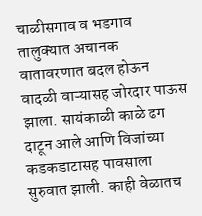चाळीसगाव व भडगाव तालुक्यात अचानक वातावरणात बदल होऊन वादळी वाऱ्यासह जोरदार पाऊस झाला. सायंकाळी काळे ढग दाटून आले आणि विजांच्या कडकडाटासह पावसाला सुरुवात झाली. काही वेळातच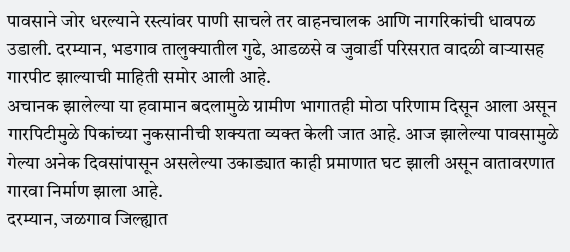पावसाने जोर धरल्याने रस्त्यांवर पाणी साचले तर वाहनचालक आणि नागरिकांची धावपळ उडाली. दरम्यान, भडगाव तालुक्यातील गुढे, आडळसे व जुवार्डी परिसरात वादळी वाऱ्यासह गारपीट झाल्याची माहिती समोर आली आहे.
अचानक झालेल्या या हवामान बदलामुळे ग्रामीण भागातही मोठा परिणाम दिसून आला असून गारपिटीमुळे पिकांच्या नुकसानीची शक्यता व्यक्त केली जात आहे. आज झालेल्या पावसामुळे गेल्या अनेक दिवसांपासून असलेल्या उकाड्यात काही प्रमाणात घट झाली असून वातावरणात गारवा निर्माण झाला आहे.
दरम्यान, जळगाव जिल्ह्यात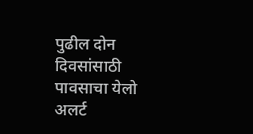पुढील दोन दिवसांसाठी पावसाचा येलो अलर्ट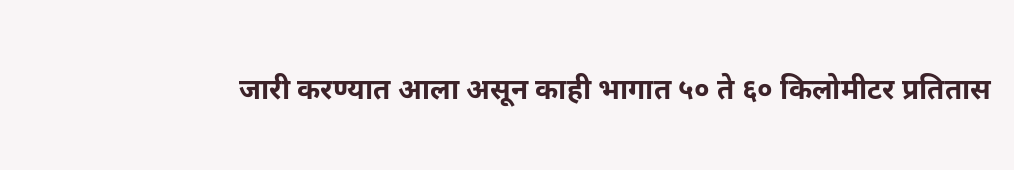जारी करण्यात आला असून काही भागात ५० ते ६० किलोमीटर प्रतितास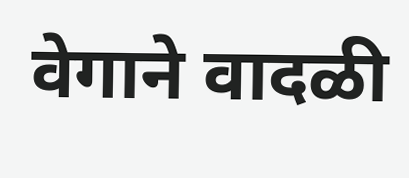वेगाने वादळी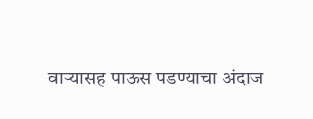वाऱ्यासह पाऊस पडण्याचा अंदाज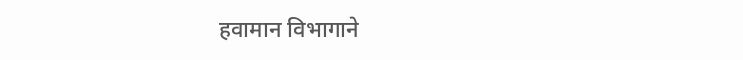हवामान विभागाने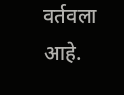वर्तवला आहे.